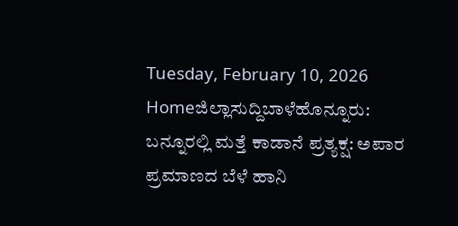Tuesday, February 10, 2026
Homeಜಿಲ್ಲಾಸುದ್ದಿಬಾಳೆಹೊನ್ನೂರು: ಬನ್ನೂರಲ್ಲಿ ಮತ್ತೆ ಕಾಡಾನೆ ಪ್ರತ್ಯಕ್ಷ: ಅಪಾರ ಪ್ರಮಾಣದ ಬೆಳೆ ಹಾನಿ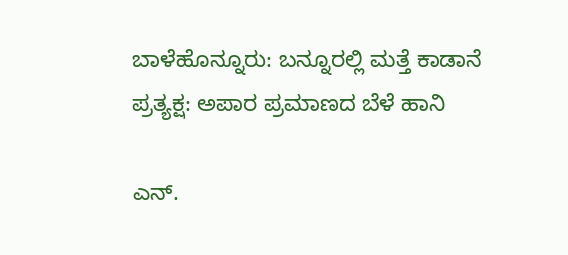ಬಾಳೆಹೊನ್ನೂರು: ಬನ್ನೂರಲ್ಲಿ ಮತ್ತೆ ಕಾಡಾನೆ ಪ್ರತ್ಯಕ್ಷ: ಅಪಾರ ಪ್ರಮಾಣದ ಬೆಳೆ ಹಾನಿ

ಎನ್‌.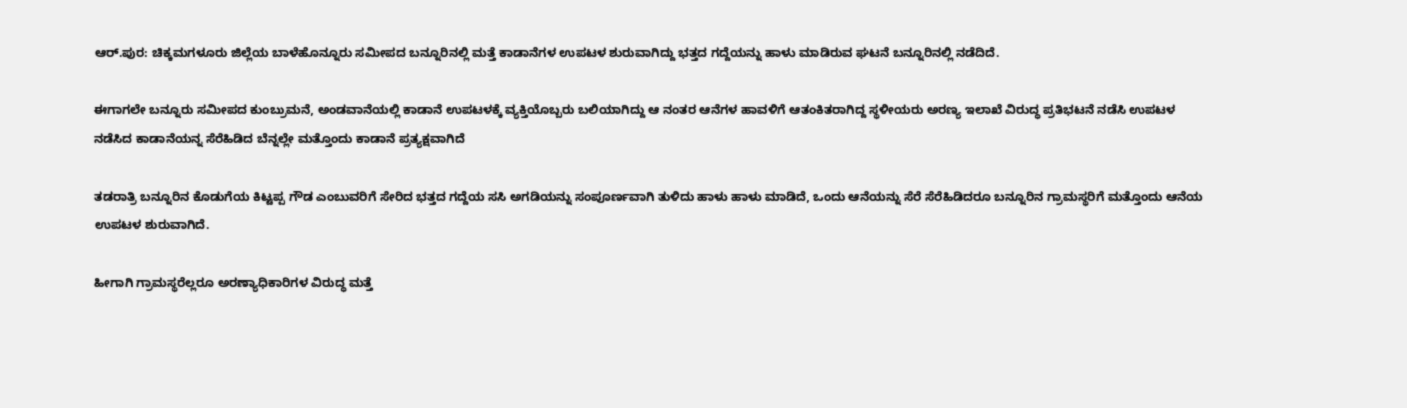ಆರ್‌.ಪುರ: ಚಿಕ್ಕಮಗಳೂರು ಜಿಲ್ಲೆಯ ಬಾಳೆಹೊನ್ನೂರು ಸಮೀಪದ ಬನ್ನೂರಿನಲ್ಲಿ ಮತ್ತೆ ಕಾಡಾನೆಗಳ ಉಪಟಳ ಶುರುವಾಗಿದ್ದು ಭತ್ತದ ಗದ್ದೆಯನ್ನು ಹಾಳು ಮಾಡಿರುವ ಘಟನೆ ಬನ್ನೂರಿನಲ್ಲಿ ನಡೆದಿದೆ.

ಈಗಾಗಲೇ ಬನ್ನೂರು ಸಮೀಪದ ಕುಂಬ್ರುಮನೆ, ಅಂಡವಾನೆಯಲ್ಲಿ ಕಾಡಾನೆ ಉಪಟಳಕ್ಕೆ ವ್ಯಕ್ತಿಯೊಬ್ಬರು ಬಲಿಯಾಗಿದ್ದು ಆ ನಂತರ ಆನೆಗಳ ಹಾವಳಿಗೆ ಆತಂಕಿತರಾಗಿದ್ದ ಸ್ಥಳೀಯರು ಅರಣ್ಯ ಇಲಾಖೆ ವಿರುದ್ಧ ಪ್ರತಿಭಟನೆ ನಡೆಸಿ ಉಪಟಳ ನಡೆಸಿದ ಕಾಡಾನೆಯನ್ನ ಸೆರೆಹಿಡಿದ ಬೆನ್ನಲ್ಲೇ ಮತ್ತೊಂದು ಕಾಡಾನೆ ಪ್ರತ್ಯಕ್ಷವಾಗಿದೆ

ತಡರಾತ್ರಿ ಬನ್ನೂರಿನ ಕೊಡುಗೆಯ ಕಿಟ್ಟಪ್ಪ ಗೌಡ ಎಂಬುವರಿಗೆ ಸೇರಿದ ಭತ್ತದ ಗದ್ದೆಯ ಸಸಿ ಅಗಡಿಯನ್ನು ಸಂಪೂರ್ಣವಾಗಿ ತುಳಿದು ಹಾಳು ಹಾಳು ಮಾಡಿದೆ, ಒಂದು ಆನೆಯನ್ನು ಸೆರೆ ಸೆರೆಹಿಡಿದರೂ ಬನ್ನೂರಿನ ಗ್ರಾಮಸ್ಥರಿಗೆ ಮತ್ತೊಂದು ಆನೆಯ ಉಪಟಳ ಶುರುವಾಗಿದೆ.

ಹೀಗಾಗಿ ಗ್ರಾಮಸ್ಥರೆಲ್ಲರೂ ಅರಣ್ಯಾಧಿಕಾರಿಗಳ ವಿರುದ್ಧ ಮತ್ತೆ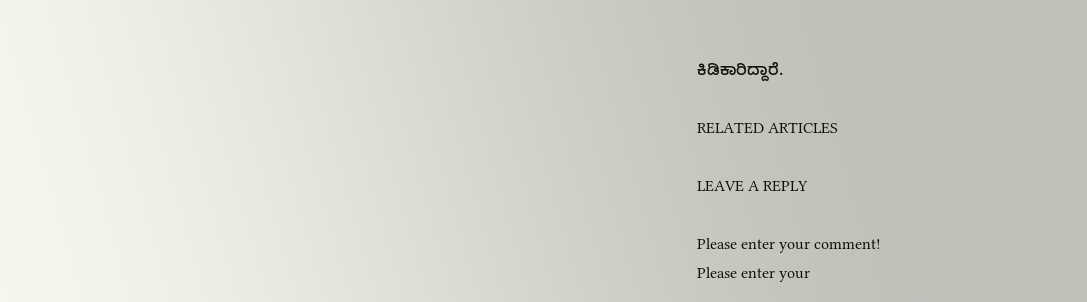ಕಿಡಿಕಾರಿದ್ದಾರೆ.

RELATED ARTICLES

LEAVE A REPLY

Please enter your comment!
Please enter your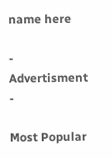name here

- Advertisment -

Most Popular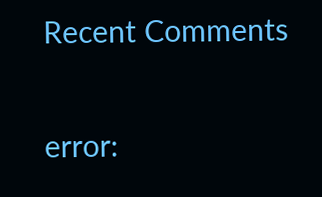Recent Comments

error: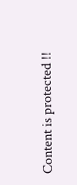Content is protected !!